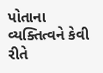પોતાના વ્યક્તિત્વને કેવી રીતે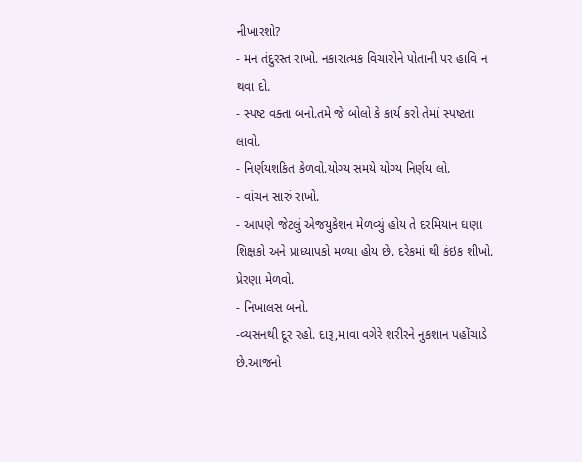નીખારશો?
- મન તંદુરસ્ત રાખો. નકારાત્મક વિચારોને પોતાની પર હાવિ ન થવા દો.
- સ્પષ્ટ વક્તા બનો.તમે જે બોલો કે કાર્ય કરો તેમાં સ્પષ્ટતા લાવો.
- નિર્ણયશકિત કેળવો.યોગ્ય સમયે યોગ્ય નિર્ણય લો.
- વાંચન સારું રાખો.
- આપણે જેટલું એજયુકેશન મેળવ્યું હોય તે દરમિયાન ઘણા શિક્ષકો અને પ્રાધ્યાપકો મળ્યા હોય છે. દરેકમાં થી કંઇક શીખો. પ્રેરણા મેળવો.
- નિખાલસ બનો.
-વ્યસનથી દૂર રહો. દારૂ,માવા વગેરે શરીરને નુકશાન પહોંચાડે છે.આજનો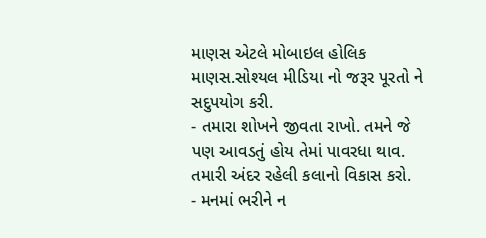માણસ એટલે મોબાઇલ હોલિક માણસ.સોશ્યલ મીડિયા નો જરૂર પૂરતો ને સદુપયોગ કરી.
- તમારા શોખને જીવતા રાખો. તમને જે પણ આવડતું હોય તેમાં પાવરધા થાવ. તમારી અંદર રહેલી કલાનો વિકાસ કરો.
- મનમાં ભરીને ન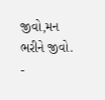જીવો,મન ભરીને જીવો.
-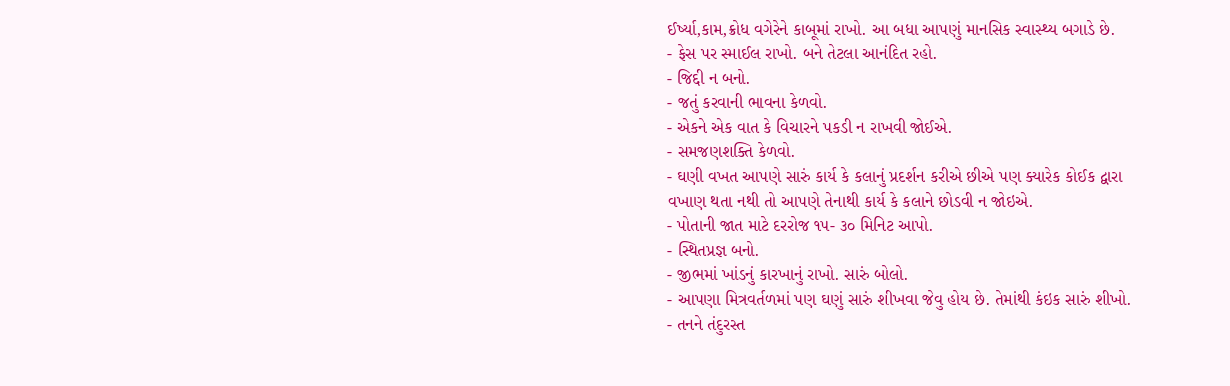ઈર્ષ્યા,કામ,ક્રોધ વગેરેને કાબૂમાં રાખો. આ બધા આપણું માનસિક સ્વાસ્થ્ય બગાડે છે.
- ફેસ પર સ્માઈલ રાખો. બને તેટલા આનંદિત રહો.
- જિદ્દી ન બનો.
- જતું કરવાની ભાવના કેળવો.
- એકને એક વાત કે વિચારને પકડી ન રાખવી જોઈએ.
- સમજણશક્તિ કેળવો.
- ઘણી વખત આપણે સારું કાર્ય કે કલાનું પ્રદર્શન કરીએ છીએ પણ ક્યારેક કોઈક દ્વારા વખાણ થતા નથી તો આપણે તેનાથી કાર્ય કે કલાને છોડવી ન જોઇએ.
- પોતાની જાત માટે દરરોજ ૧૫- ૩૦ મિનિટ આપો.
- સ્થિતપ્રજ્ઞ બનો.
- જીભમાં ખાંડનું કારખાનું રાખો. સારું બોલો.
- આપણા મિત્રવર્તળમાં પણ ઘણું સારું શીખવા જેવુ હોય છે. તેમાંથી કંઇક સારું શીખો.
- તનને તંદુરસ્ત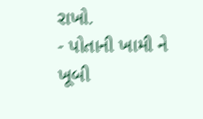રાખો.
- પોતાની ખામી ને ખૂબી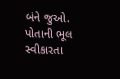બંને જુઓ.
પોતાની ભૂલ સ્વીકારતા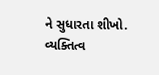ને સુધારતા શીખો.
વ્યક્તિત્વ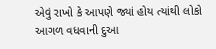એવું રાખો કે આપણે જ્યાં હોય ત્યાંથી લોકો આગળ વધવાની દુઆ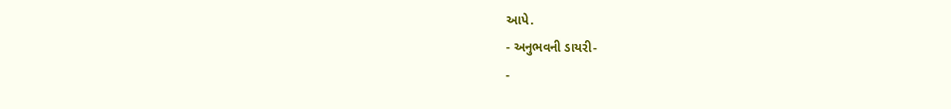આપે.
- અનુભવની ડાયરી-
-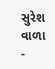સુરેશ વાળા
-